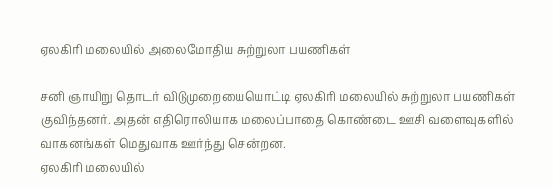ஏலகிரி மலையில் அலைமோதிய சுற்றுலா பயணிகள்

சனி ஞாயிறு தொடர் விடுமுறையையொட்டி ஏலகிரி மலையில் சுற்றுலா பயணிகள் குவிந்தனர். அதன் எதிரொலியாக மலைப்பாதை கொண்டை ஊசி வளைவுகளில் வாகனங்கள் மெதுவாக ஊர்ந்து சென்றன.
ஏலகிரி மலையில்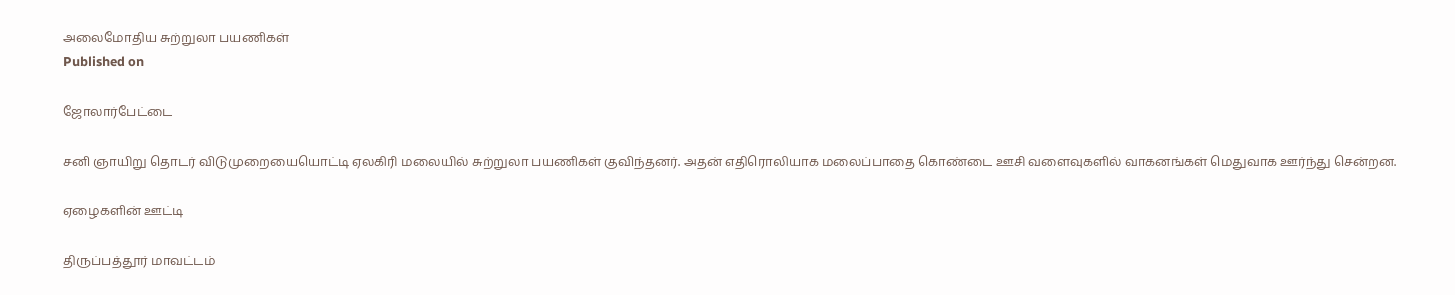அலைமோதிய சுற்றுலா பயணிகள்
Published on

ஜோலார்பேட்டை

சனி ஞாயிறு தொடர் விடுமுறையையொட்டி ஏலகிரி மலையில் சுற்றுலா பயணிகள் குவிந்தனர். அதன் எதிரொலியாக மலைப்பாதை கொண்டை ஊசி வளைவுகளில் வாகனங்கள் மெதுவாக ஊர்ந்து சென்றன.

ஏழைகளின் ஊட்டி

திருப்பத்தூர் மாவட்டம்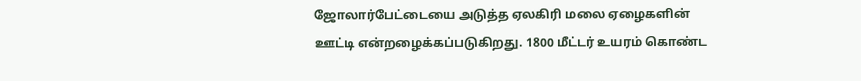ஜோலார்பேட்டையை அடுத்த ஏலகிரி மலை ஏழைகளின் ஊட்டி என்றழைக்கப்படுகிறது. 1800 மீட்டர் உயரம் கொண்ட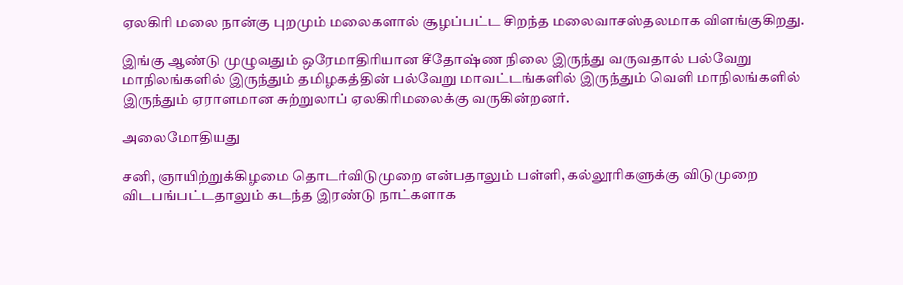ஏலகிரி மலை நான்கு புறமும் மலைகளால் சூழப்பட்ட சிறந்த மலைவாசஸ்தலமாக விளங்குகிறது.

இங்கு ஆண்டு முழுவதும் ஒரேமாதிரியான சீதோஷ்ண நிலை இருந்து வருவதால் பல்வேறு மாநிலங்களில் இருந்தும் தமிழகத்தின் பல்வேறு மாவட்டங்களில் இருந்தும் வெளி மாநிலங்களில் இருந்தும் ஏராளமான சுற்றுலாப் ஏலகிரிமலைக்கு வருகின்றனர்.

அலைமோதியது

சனி, ஞாயிற்றுக்கிழமை தொடர்விடுமுறை என்பதாலும் பள்ளி, கல்லூரிகளுக்கு விடுமுறை விடபங்பட்டதாலும் கடந்த இரண்டு நாட்களாக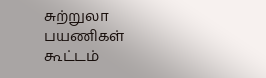சுற்றுலா பயணிகள் கூட்டம்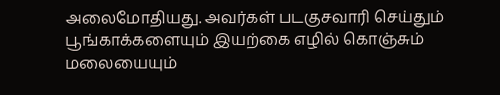அலைமோதியது. அவர்கள் படகுசவாரி செய்தும் பூங்காக்களையும் இயற்கை எழில் கொஞ்சும் மலையையும்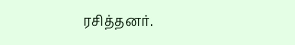ரசித்தனர்.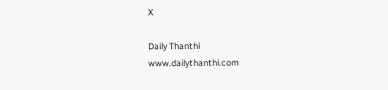X

Daily Thanthi
www.dailythanthi.com